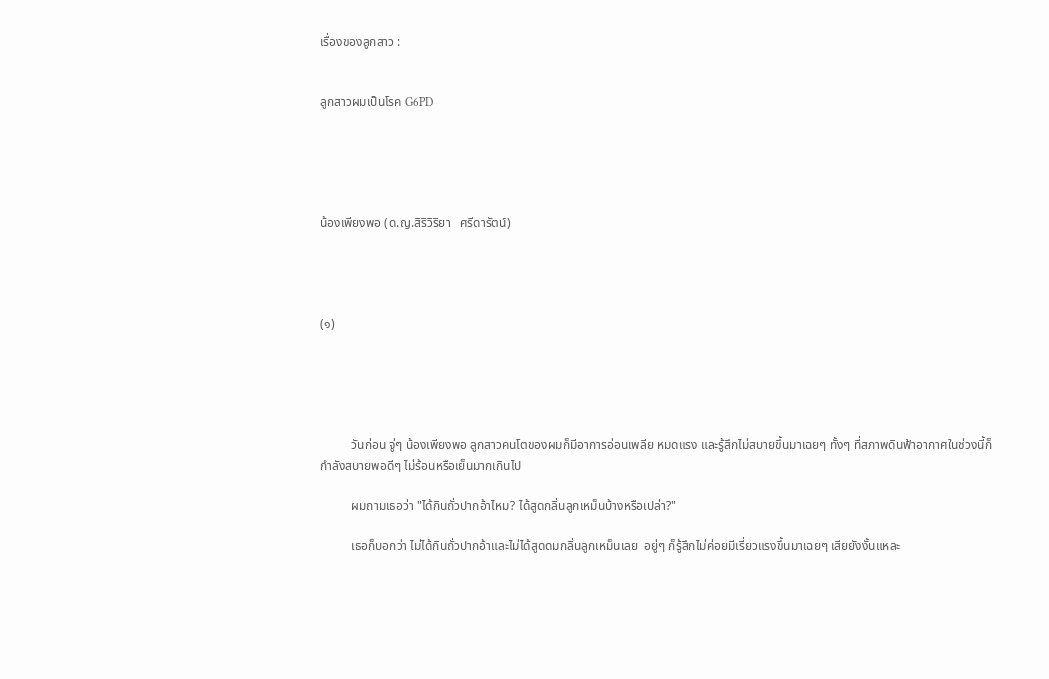เรื่องของลูกสาว :


ลูกสาวผมเป็นโรค G6PD





น้องเพียงพอ (ด.ญ.สิริวิริยา   ศรีดารัตน์)




(๑)





          วันก่อน จู่ๆ น้องเพียงพอ ลูกสาวคนโตของผมก็มีอาการอ่อนเพลีย หมดแรง และรู้สึกไม่สบายขึ้นมาเฉยๆ ทั้งๆ ที่สภาพดินฟ้าอากาศในช่วงนี้ก็กำลังสบายพอดีๆ ไม่ร้อนหรือเย็นมากเกินไป

          ผมถามเธอว่า "ได้กินถั่วปากอ้าไหม? ได้สูดกลิ่นลูกเหม็นบ้างหรือเปล่า?"

          เธอก็บอกว่า ไม่ได้กินถั่วปากอ้าและไม่ได้สูดดมกลิ่นลูกเหม็นเลย  อยู่ๆ ก็รู้สึกไม่ค่อยมีเรี่ยวแรงขึ้นมาเฉยๆ เสียยังงั้นแหละ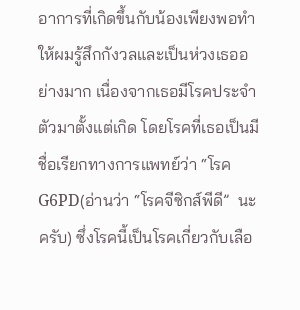อาการที่เกิดขึ้นกับน้องเพียงพอทำให้ผมรู้สึกกังวลและเป็นห่วงเธออย่างมาก เนื่องจากเธอมีโรคประจำตัวมาตั้งแต่เกิด โดยโรคที่เธอเป็นมีชื่อเรียกทางการแพทย์ว่า “โรค G6PD(อ่านว่า “โรคจีซิกส์พีดี”  นะครับ) ซึ่งโรคนี้เป็นโรคเกี่ยวกับเลือ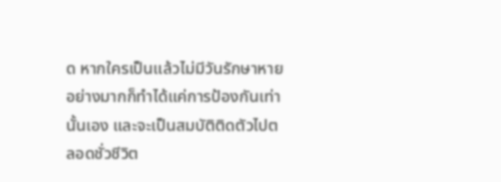ด หากใครเป็นแล้วไม่มีวันรักษาหาย อย่างมากก็ทำได้แค่การป้องกันเท่านั้นเอง และจะเป็นสมบัติติดตัวไปตลอดชั่วชีวิต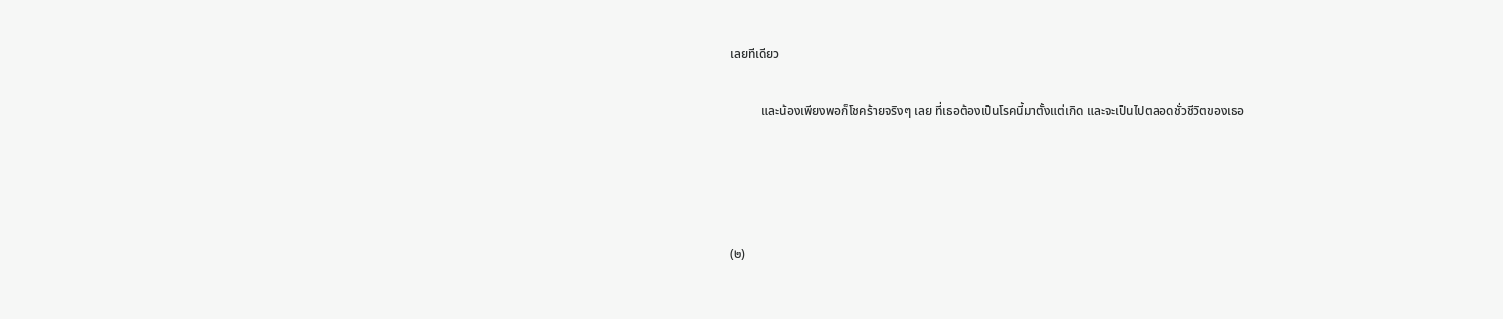เลยทีเดียว

          และน้องเพียงพอก็โชคร้ายจริงๆ เลย ที่เธอต้องเป็นโรคนี้มาตั้งแต่เกิด และจะเป็นไปตลอดชั่วชีวิตของเธอ




(๒)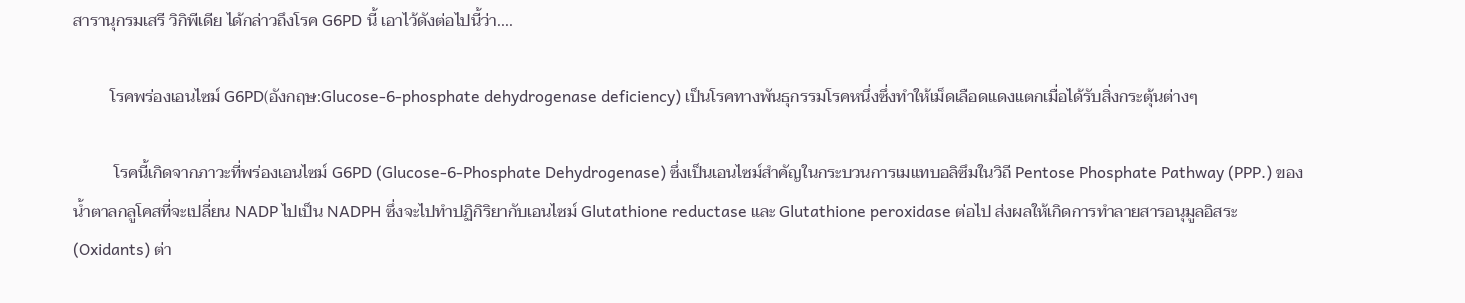สารานุกรมเสรี วิกิพีเดีย ได้กล่าวถึงโรค G6PD นี้ เอาไว้ดังต่อไปนี้ว่า....

         โรคพร่องเอนไซม์ G6PD(อังกฤษ:Glucose-6-phosphate dehydrogenase deficiency) เป็นโรคทางพันธุกรรมโรคหนึ่งซึ่งทำให้เม็ดเลือดแดงแตกเมื่อได้รับสิ่งกระตุ้นต่างๆ

          โรคนี้เกิดจากภาวะที่พร่องเอนไซม์ G6PD (Glucose-6-Phosphate Dehydrogenase) ซึ่งเป็นเอนไซม์สำคัญในกระบวนการเมแทบอลิซึมในวิถี Pentose Phosphate Pathway (PPP.) ของน้ำตาลกลูโคสที่จะเปลี่ยน NADP ไปเป็น NADPH ซึ่งจะไปทำปฏิกิริยากับเอนไซม์ Glutathione reductase และ Glutathione peroxidase ต่อไป ส่งผลให้เกิดการทำลายสารอนุมูลอิสระ(Oxidants) ต่า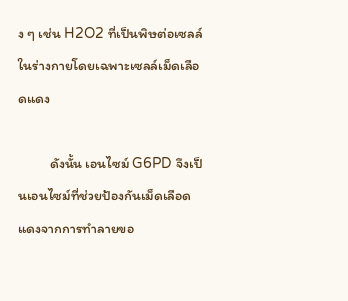ง ๆ เช่น H2O2 ที่เป็นพิษต่อเซลล์ในร่างกายโดยเฉพาะเซลล์เม็ดเลือดแดง

          ดังนั้น เอนไซม์ G6PD จึงเป็นเอนไซม์ที่ช่วยป้องกันเม็ดเลือดแดงจากการทำลายขอ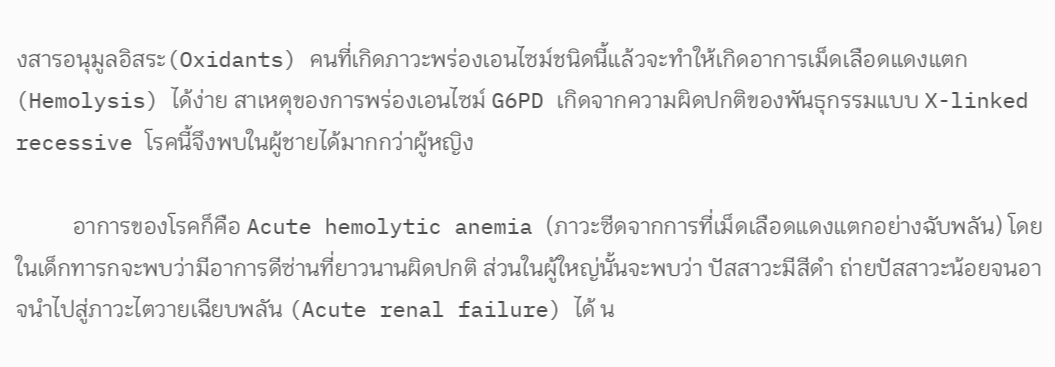งสารอนุมูลอิสระ(Oxidants) คนที่เกิดภาวะพร่องเอนไซม์ชนิดนี้แล้วจะทำให้เกิดอาการเม็ดเลือดแดงแตก (Hemolysis) ได้ง่าย สาเหตุของการพร่องเอนไซม์ G6PD เกิดจากความผิดปกติของพันธุกรรมแบบ X-linked recessive โรคนี้จึงพบในผู้ชายได้มากกว่าผู้หญิง

          อาการของโรคก็คือ Acute hemolytic anemia (ภาวะซีดจากการที่เม็ดเลือดแดงแตกอย่างฉับพลัน) โดยในเด็กทารกจะพบว่ามีอาการดีซ่านที่ยาวนานผิดปกติ ส่วนในผู้ใหญ่นั้นจะพบว่า ปัสสาวะมีสีดำ ถ่ายปัสสาวะน้อยจนอาจนำไปสู่ภาวะไตวายเฉียบพลัน (Acute renal failure) ได้ น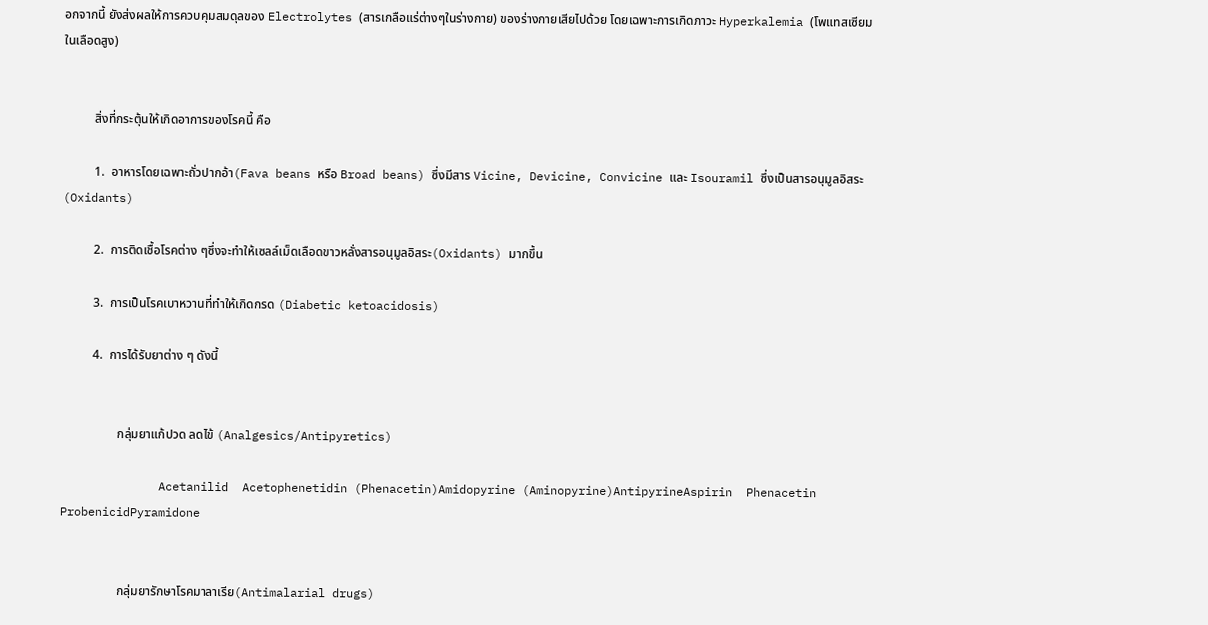อกจากนี้ ยังส่งผลให้การควบคุมสมดุลของ Electrolytes (สารเกลือแร่ต่างๆในร่างกาย) ของร่างกายเสียไปด้วย โดยเฉพาะการเกิดภาวะ Hyperkalemia (โพแทสเซียมในเลือดสูง)


          สิ่งที่กระตุ้นให้เกิดอาการของโรคนี้ คือ

          1.  อาหารโดยเฉพาะถั่วปากอ้า(Fava beans หรือ Broad beans) ซึ่งมีสาร Vicine, Devicine, Convicine และ Isouramil ซึ่งเป็นสารอนุมูลอิสระ(Oxidants)

          2.  การติดเชื้อโรคต่าง ๆซึ่งจะทำให้เซลล์เม็ดเลือดขาวหลั่งสารอนุมูลอิสระ(Oxidants) มากขึ้น

          3.  การเป็นโรคเบาหวานที่ทำให้เกิดกรด (Diabetic ketoacidosis)

          4.  การได้รับยาต่าง ๆ ดังนี้


                  กลุ่มยาแก้ปวด ลดไข้ (Analgesics/Antipyretics)

              Acetanilid  Acetophenetidin (Phenacetin)Amidopyrine (Aminopyrine)AntipyrineAspirin  Phenacetin  ProbenicidPyramidone


                  กลุ่มยารักษาโรคมาลาเรีย(Antimalarial drugs)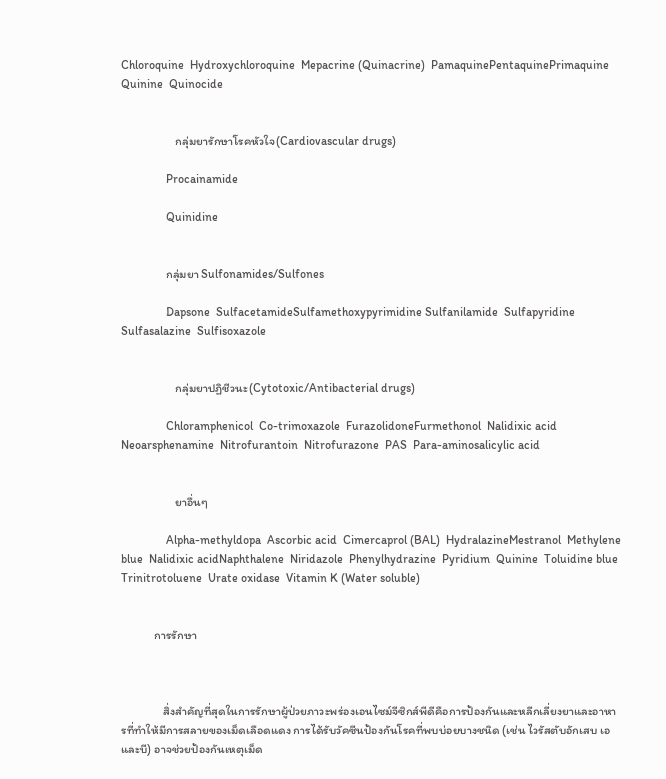Chloroquine  Hydroxychloroquine  Mepacrine (Quinacrine)  PamaquinePentaquinePrimaquine  Quinine  Quinocide


                  กลุ่มยารักษาโรคหัวใจ(Cardiovascular drugs)

               Procainamide

               Quinidine


               กลุ่มยา Sulfonamides/Sulfones

               Dapsone  SulfacetamideSulfamethoxypyrimidine Sulfanilamide  Sulfapyridine  Sulfasalazine  Sulfisoxazole


                  กลุ่มยาปฏิชีวนะ(Cytotoxic/Antibacterial drugs)

               Chloramphenicol  Co-trimoxazole  FurazolidoneFurmethonol  Nalidixic acid  Neoarsphenamine  Nitrofurantoin  Nitrofurazone  PAS  Para-aminosalicylic acid


                  ยาอื่นๆ

               Alpha-methyldopa  Ascorbic acid  Cimercaprol (BAL)  HydralazineMestranol  Methylene blue  Nalidixic acidNaphthalene  Niridazole  Phenylhydrazine  Pyridium  Quinine  Toluidine blue  Trinitrotoluene  Urate oxidase  Vitamin K (Water soluble)


           การรักษา



              สิ่งสำคัญที่สุดในการรักษาผู้ป่วยภาวะพร่องเอนไซม์จีซิกส์พีดีคือการป้องกันและหลีกเลี่ยงยาและอาหารที่ทำให้มีการสลายของเม็ดเลือดแดง การได้รับวัคซีนป้องกันโรคที่พบบ่อยบางชนิด (เช่น ไวรัสตับอักเสบ เอ และบี) อาจช่วยป้องกันเหตุเม็ด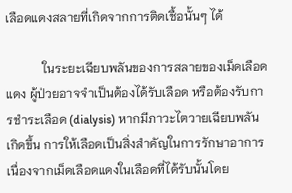เลือดแดงสลายที่เกิดจากการติดเชื้อนั้นๆ ได้

            ในระยะเฉียบพลันของการสลายของเม็ดเลือดแดง ผู้ป่วยอาจจำเป็นต้องได้รับเลือด หรือต้องรับการชำระเลือด (dialysis) หากมีภาวะไตวายเฉียบพลันเกิดขึ้น การให้เลือดเป็นสิ่งสำคัญในการรักษาอาการ เนื่องจากเม็ดเลือดแดงในเลือดที่ได้รับนั้นโดย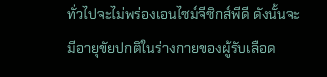ทั่วไปจะไม่พร่องเอนไซม์จีซิกส์พีดี ดังนั้นจะมีอายุขัยปกติในร่างกายของผู้รับเลือด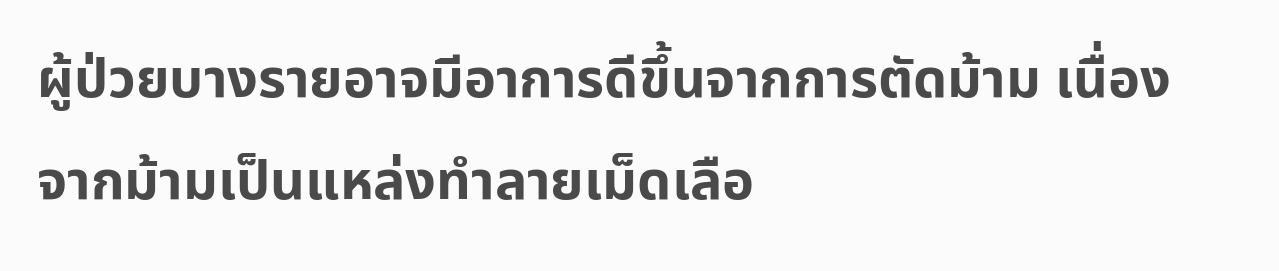ผู้ป่วยบางรายอาจมีอาการดีขึ้นจากการตัดม้าม เนื่องจากม้ามเป็นแหล่งทำลายเม็ดเลือ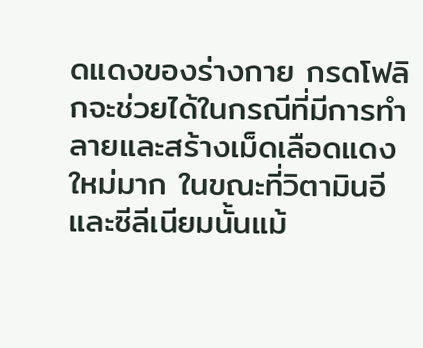ดแดงของร่างกาย กรดโฟลิกจะช่วยได้ในกรณีที่มีการทำลายและสร้างเม็ดเลือดแดงใหม่มาก ในขณะที่วิตามินอีและซีลีเนียมนั้นแม้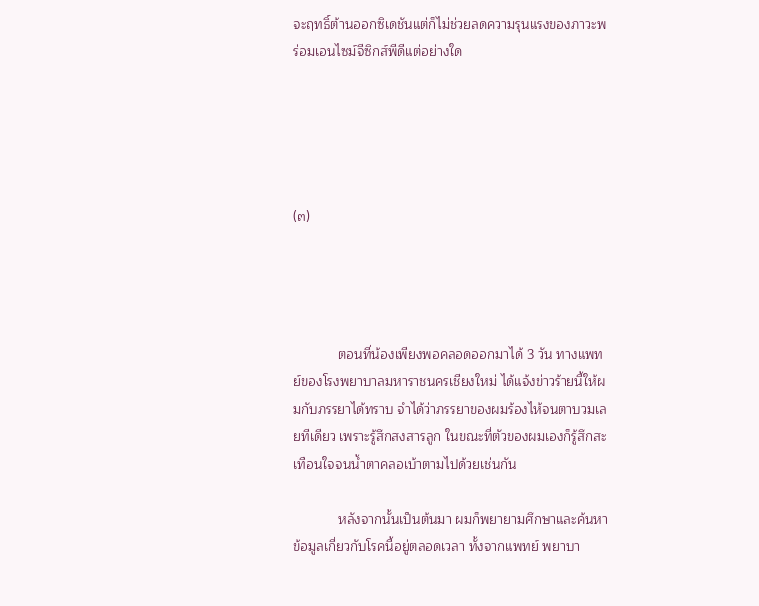จะฤทธิ์ต้านออกซิเดชันแต่ก็ไม่ช่วยลดความรุนแรงของภาวะพร่อมเอนไซม์จีซิกส์พีดีแต่อย่างใด





(๓)




            ตอนที่น้องเพียงพอคลอดออกมาได้ 3 วัน ทางแพทย์ของโรงพยาบาลมหาราชนครเชียงใหม่ ได้แจ้งข่าวร้ายนี้ให้ผมกับภรรยาได้ทราบ จำได้ว่าภรรยาของผมร้องไห้จนตาบวมเลยทีเดียว เพราะรู้สึกสงสารลูก ในขณะที่ตัวของผมเองก็รู้สึกสะเทือนใจจนน้ำตาคลอเบ้าตามไปด้วยเช่นกัน

            หลังจากนั้นเป็นต้นมา ผมก็พยายามศึกษาและค้นหาข้อมูลเกี่ยวกับโรคนี้อยู่ตลอดเวลา ทั้งจากแพทย์ พยาบา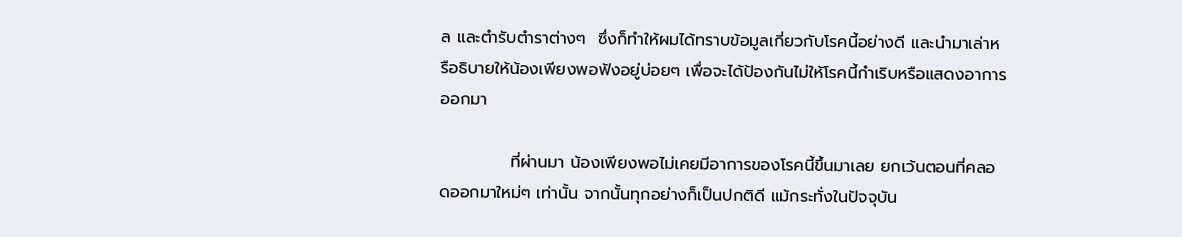ล และตำรับตำราต่างๆ  ซึ่งก็ทำให้ผมได้ทราบข้อมูลเกี่ยวกับโรคนี้อย่างดี และนำมาเล่าหรือธิบายให้น้องเพียงพอฟังอยู่บ่อยๆ เพื่อจะได้ป้องกันไม่ให้โรคนี้กำเริบหรือแสดงอาการออกมา

            ที่ผ่านมา น้องเพียงพอไม่เคยมีอาการของโรคนี้ขึ้นมาเลย ยกเว้นตอนที่คลอดออกมาใหม่ๆ เท่านั้น จากนั้นทุกอย่างก็เป็นปกติดี แม้กระทั่งในปัจจุบัน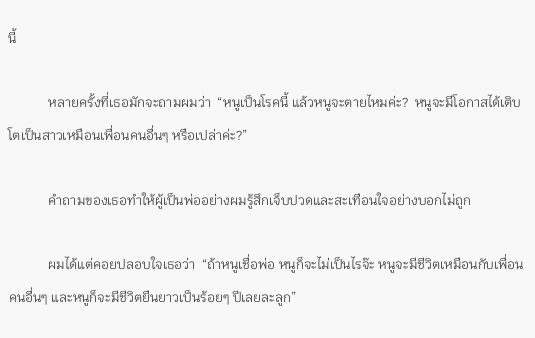นี้

            หลายครั้งที่เธอมักจะถามผมว่า  “หนูเป็นโรคนี้ แล้วหนูจะตายไหมค่ะ?  หนูจะมีโอกาสได้เติบโตเป็นสาวเหมือนเพื่อนคนอื่นๆ หรือเปล่าค่ะ?”

            คำถามของเธอทำให้ผู้เป็นพ่ออย่างผมรู้สึกเจ็บปวดและสะเทือนใจอย่างบอกไม่ถูก

            ผมได้แต่คอยปลอบใจเธอว่า  “ถ้าหนูเชื่อพ่อ หนูก็จะไม่เป็นไรจ๊ะ หนูจะมีชีวิตเหมือนกับเพื่อนคนอื่นๆ และหนูก็จะมีชีวิตยืนยาวเป็นร้อยๆ ปีเลยละลูก”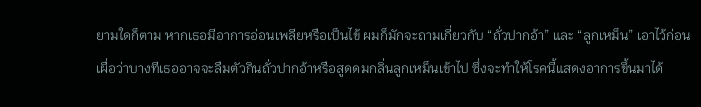ยามใดก็ตาม หากเธอมีอาการอ่อนเพลียหรือเป็นไข้ ผมก็มักจะถามเกี่ยวกับ “ถั่วปากอ้า” และ “ลูกเหม็น” เอาไว้ก่อน  เผื่อว่าบางทีเธออาจจะลืมตัวกินถั่วปากอ้าหรือสูดดมกลิ่นลูกเหม็นเข้าไป ซึ่งจะทำให้โรคนี้แสดงอาการขึ้นมาได้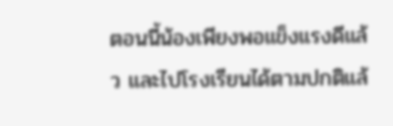ตอนนี้น้องเพียงพอแข็งแรงดีแล้ว และไปโรงเรียนได้ตามปกติแล้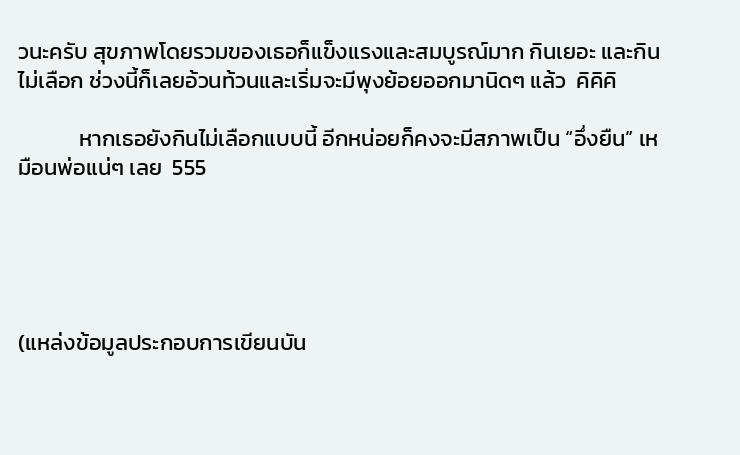วนะครับ สุขภาพโดยรวมของเธอก็แข็งแรงและสมบูรณ์มาก กินเยอะ และกินไม่เลือก ช่วงนี้ก็เลยอ้วนท้วนและเริ่มจะมีพุงย้อยออกมานิดๆ แล้ว  คิคิคิ

            หากเธอยังกินไม่เลือกแบบนี้ อีกหน่อยก็คงจะมีสภาพเป็น “อึ่งยืน” เหมือนพ่อแน่ๆ เลย  555





(แหล่งข้อมูลประกอบการเขียนบัน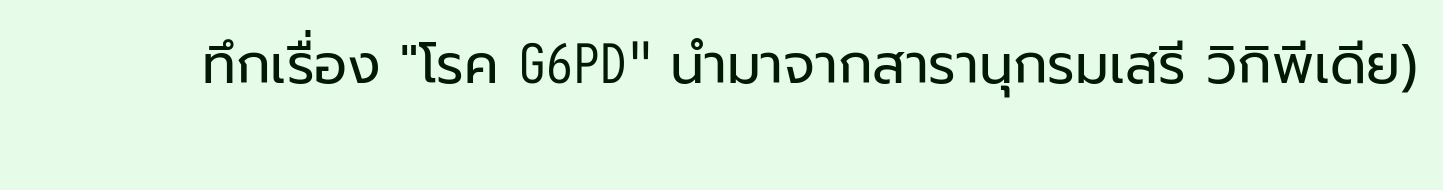ทึกเรื่อง "โรค G6PD" นำมาจากสารานุกรมเสรี วิกิพีเดีย)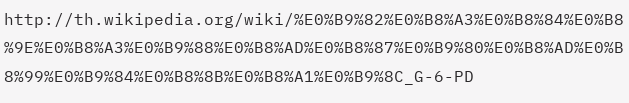http://th.wikipedia.org/wiki/%E0%B9%82%E0%B8%A3%E0%B8%84%E0%B8%9E%E0%B8%A3%E0%B9%88%E0%B8%AD%E0%B8%87%E0%B9%80%E0%B8%AD%E0%B8%99%E0%B9%84%E0%B8%8B%E0%B8%A1%E0%B9%8C_G-6-PD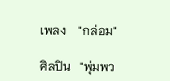เพลง    "กล่อม"

ศิลปิน   "พุ่มพว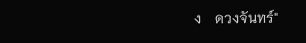ง    ดวงจันทร์"